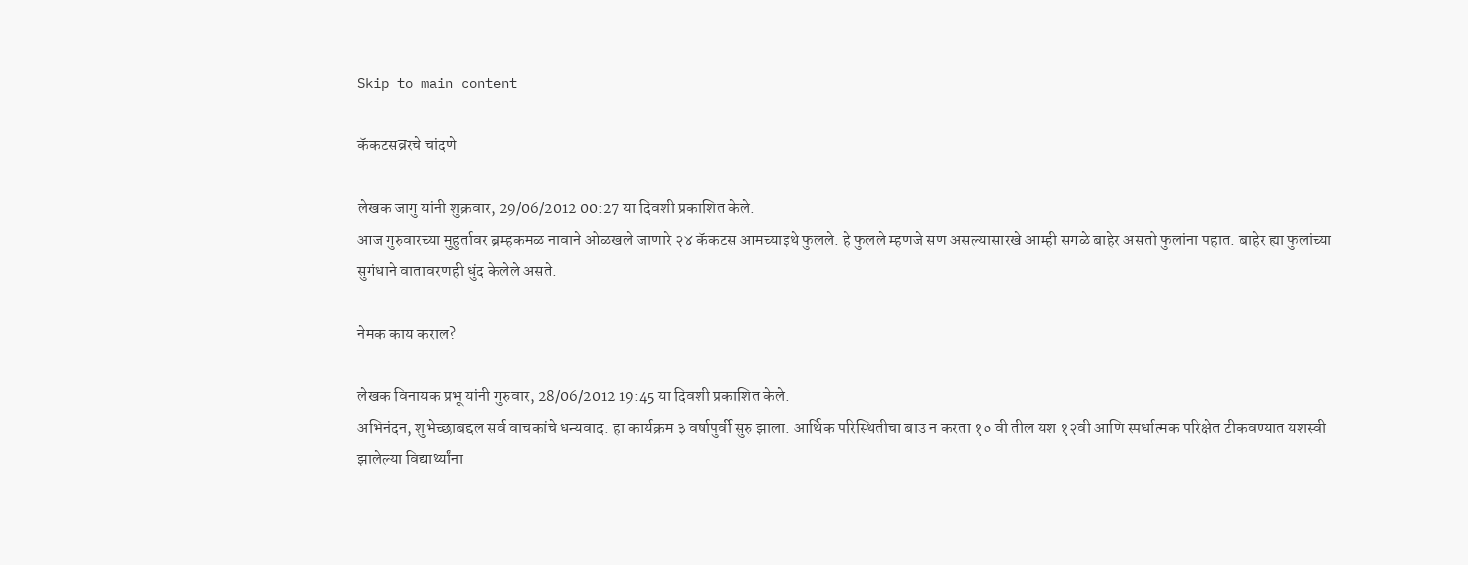Skip to main content

कॅकटसव्ररचे चांदणे

लेखक जागु यांनी शुक्रवार, 29/06/2012 00:27 या दिवशी प्रकाशित केले.
आज गुरुवारच्या मुहुर्तावर ब्रम्हकमळ नावाने ओळखले जाणारे २४ कॅकटस आमच्याइथे फुलले. हे फुलले म्हणजे सण असल्यासारखे आम्ही सगळे बाहेर असतो फुलांना पहात. बाहेर ह्या फुलांच्या सुगंधाने वातावरणही धुंद केलेले असते.

नेमक काय कराल?

लेखक विनायक प्रभू यांनी गुरुवार, 28/06/2012 19:45 या दिवशी प्रकाशित केले.
अभिनंदन, शुभेच्छाबद्दल सर्व वाचकांचे धन्यवाद. हा कार्यक्रम ३ वर्षापुर्वी सुरु झाला. आर्थिक परिस्थितीचा बाउ न करता १० वी तील यश १२वी आणि स्पर्धात्मक परिक्षेत टीकवण्यात यशस्वी झालेल्या विद्यार्थ्यांना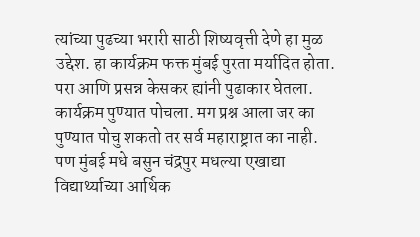त्यांच्या पुढच्या भरारी साठी शिष्यवृत्ती देणे हा मुळ उद्देश. हा कार्यक्रम फक्त मुंबई पुरता मर्यादित होता. परा आणि प्रसन्न केसकर ह्यांनी पुढाकार घेतला. कार्यक्रम पुण्यात पोचला. मग प्रश्न आला जर का पुण्यात पोचु शकतो तर सर्व महाराष्ट्रात का नाही. पण मुंबई मधे बसुन चंद्रपुर मधल्या एखाद्या विद्यार्थ्याच्या आर्थिक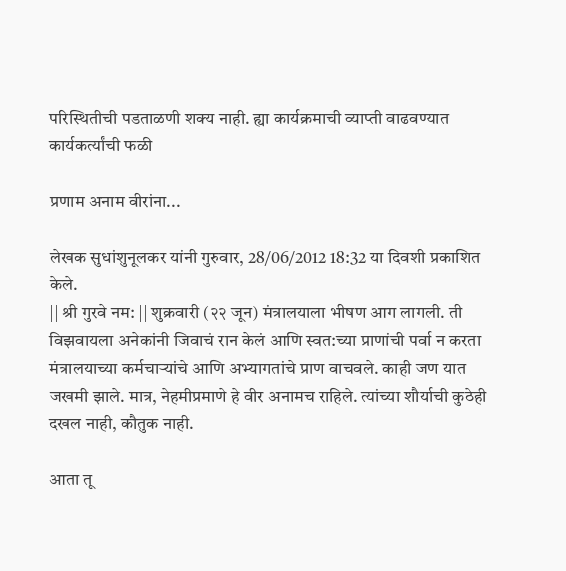परिस्थितीची पडताळणी शक्य नाही. ह्या कार्यक्रमाची व्याप्ती वाढवण्यात कार्यकर्त्यांची फळी

प्रणाम अनाम वीरांना...

लेखक सुधांशुनूलकर यांनी गुरुवार, 28/06/2012 18:32 या दिवशी प्रकाशित केले.
|| श्री गुरवे नम: || शुक्रवारी (२२ जून) मंत्रालयाला भीषण आग लागली. ती विझवायला अनेकांनी जिवाचं रान केलं आणि स्वत:च्या प्राणांची पर्वा न करता मंत्रालयाच्या कर्मचार्‍‍यांचे आणि अभ्यागतांचे प्राण वाचवले. काही जण यात जखमी झाले. मात्र, नेहमीप्रमाणे हे वीर अनामच राहिले. त्यांच्या शौर्याची कुठेही दखल नाही, कौतुक नाही.

आता तू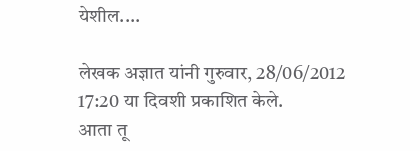येशील....

लेखक अज्ञात यांनी गुरुवार, 28/06/2012 17:20 या दिवशी प्रकाशित केले.
आता तू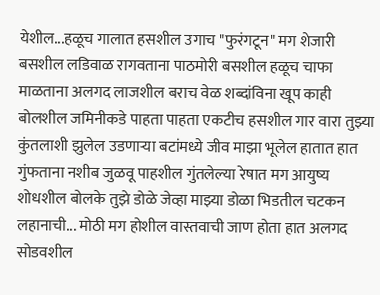येशील...हळूच गालात हसशील उगाच "फुरंगटून" मग शेजारी बसशील लडिवाळ रागवताना पाठमोरी बसशील हळूच चाफा माळताना अलगद लाजशील बराच वेळ शब्दांविना खूप काही बोलशील जमिनीकडे पाहता पाहता एकटीच हसशील गार वारा तुझ्या कुंतलाशी झुलेल उडणार्‍या बटांमध्ये जीव माझा भूलेल हातात हात गुंफताना नशीब जुळवू पाहशील गुंतलेल्या रेषात मग आयुष्य शोधशील बोलके तुझे डोळे जेव्हा माझ्या डोळा भिडतील चटकन लहानाची... मोठी मग होशील वास्तवाची जाण होता हात अलगद सोडवशील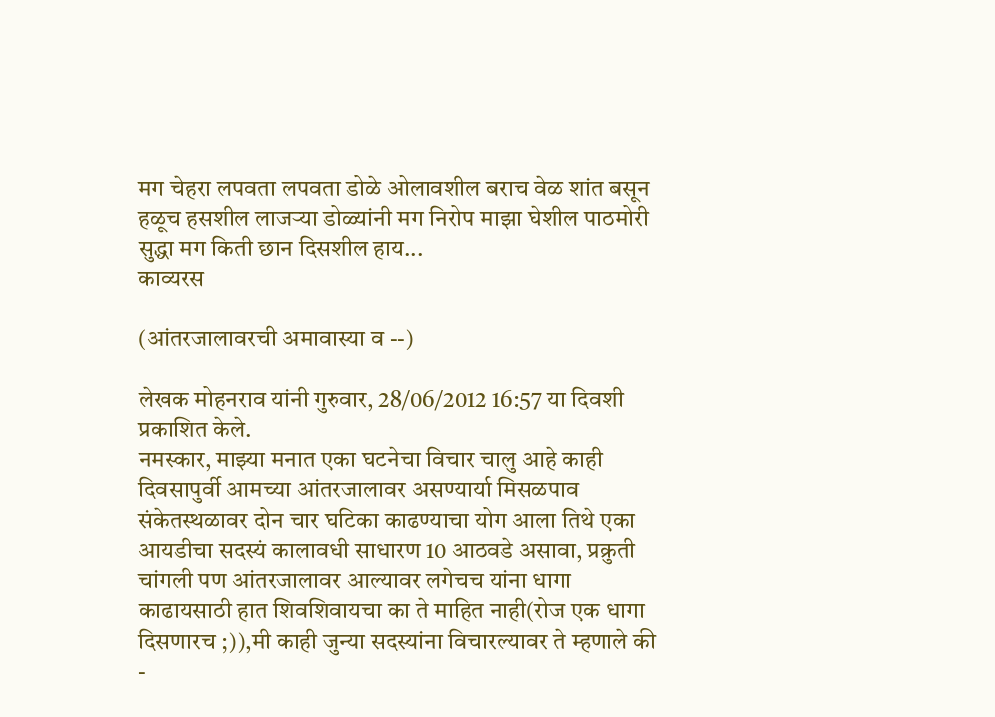मग चेहरा लपवता लपवता डोळे ओलावशील बराच वेळ शांत बसून हळूच हसशील लाजर्‍या डोळ्यांनी मग निरोप माझा घेशील पाठमोरी सुद्धा मग किती छान दिसशील हाय...
काव्यरस

(आंतरजालावरची अमावास्या व --)

लेखक मोहनराव यांनी गुरुवार, 28/06/2012 16:57 या दिवशी प्रकाशित केले.
नमस्कार, माझ्या मनात एका घटनेचा विचार चालु आहे काही दिवसापुर्वी आमच्या आंतरजालावर असण्यार्या मिसळपाव संकेतस्थळावर दोन चार घटिका काढण्याचा योग आला तिथे एका आयडीचा सदस्यं कालावधी साधारण 10 आठवडे असावा, प्रक्रुती चांगली पण आंतरजालावर आल्यावर लगेचच यांना धागा काढायसाठी हात शिवशिवायचा का ते माहित नाही(रोज एक धागा दिसणारच ;)),मी काही जुन्या सदस्यांना विचारल्यावर ते म्हणाले की -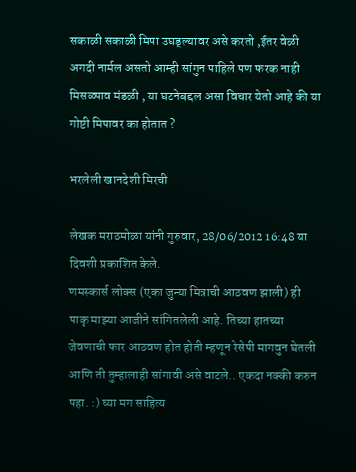सकाळी सकाळी मिपा उघड्ल्यावर असे करतो ,ईतर वेळी अगदी नार्मल असतो आम्ही सांगुन पाहिले पण फरक नाही मिसळ्पाव मंडळी , या घटनेबद्दल असा विचार येतो आहे की या गोष्टी मिपावर का होतात ?

भरलेली खानदेशी मिरची

लेखक मराठमोळा यांनी गुरुवार, 28/06/2012 16:48 या दिवशी प्रकाशित केले.
णमस्कार्स लोक्स (एका जुन्या मित्राची आठवण झाली) ही पाकृ माझ्या आजीने सांगितलेली आहे. तिच्या हातच्या जेवणाची फार आठवण होत होती म्हणून रेसेपी मागवुन घेतली आणि ती तुम्हालाही सांगावी असे वाटले.. एकदा नक्की करुन पहा. :) घ्या मग साहित्य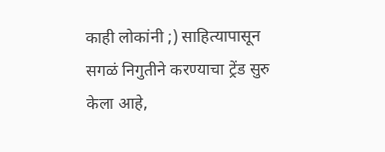काही लोकांनी ;) साहित्यापासून सगळं निगुतीने करण्याचा ट्रेंड सुरु केला आहे,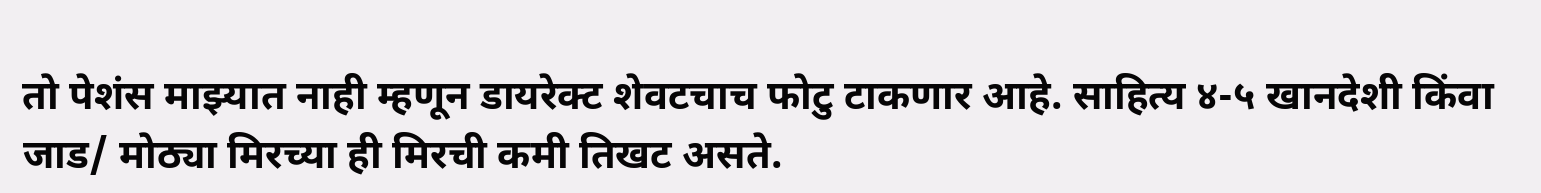तो पेशंस माझ्यात नाही म्हणून डायरेक्ट शेवटचाच फोटु टाकणार आहे. साहित्य ४-५ खानदेशी किंवा जाड/ मोठ्या मिरच्या ही मिरची कमी तिखट असते.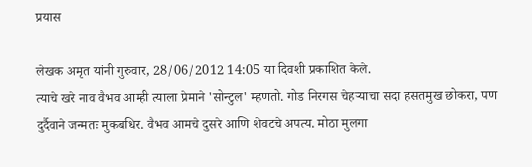प्रयास

लेखक अमृत यांनी गुरुवार, 28/06/2012 14:05 या दिवशी प्रकाशित केले.
त्याचे खरे नाव वैभव आम्ही त्याला प्रेमाने 'सोन्टुल' म्हणतो. गोड निरगस चेहर्‍याचा सदा हसतमुख छोकरा, पण दुर्दैवाने जन्मतः मुकबधिर. वैभव आमचे दुसरे आणि शेवटचे अपत्य. मोठा मुलगा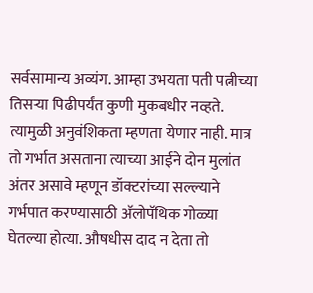सर्वसामान्य अव्यंग. आम्हा उभयता पती पत्नीच्या तिसर्‍या पिढीपर्यंत कुणी मुकबधीर नव्हते. त्यामुळी अनुवंशिकता म्हणता येणार नाही. मात्र तो गर्भात असताना त्याच्या आईने दोन मुलांत अंतर असावे म्हणून डॉक्टरांच्या सल्ल्याने गर्भपात करण्यासाठी अ‍ॅलोपॅथिक गोळ्या घेतल्या होत्या. औषधीस दाद न देता तो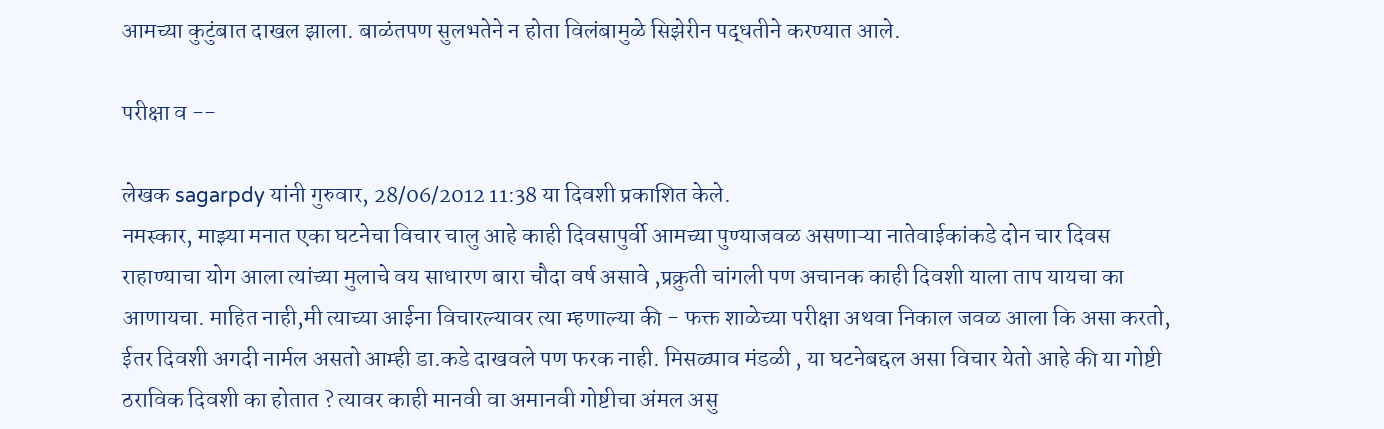आमच्या कुटुंबात दाखल झाला. बाळंतपण सुलभतेने न होता विलंबामुळे सिझेरीन पद्धतीने करण्यात आले.

परीक्षा व --

लेखक sagarpdy यांनी गुरुवार, 28/06/2012 11:38 या दिवशी प्रकाशित केले.
नमस्कार, माझ्या मनात एका घटनेचा विचार चालु आहे काही दिवसापुर्वी आमच्या पुण्याजवळ असणाऱ्या नातेवाईकांकडे दोन चार दिवस राहाण्याचा योग आला त्यांच्या मुलाचे वय साधारण बारा चौदा वर्ष असावे ,प्रक्रुती चांगली पण अचानक काही दिवशी याला ताप यायचा का आणायचा. माहित नाही,मी त्याच्या आईना विचारल्यावर त्या म्हणाल्या की - फक्त शाळेच्या परीक्षा अथवा निकाल जवळ आला कि असा करतो, ईतर दिवशी अगदी नार्मल असतो आम्ही डा.कडे दाखवले पण फरक नाही. मिसळ्पाव मंडळी , या घटनेबद्दल असा विचार येतो आहे की या गोष्टी ठराविक दिवशी का होतात ? त्यावर काही मानवी वा अमानवी गोष्टीचा अंमल असु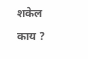शकेल काय ?